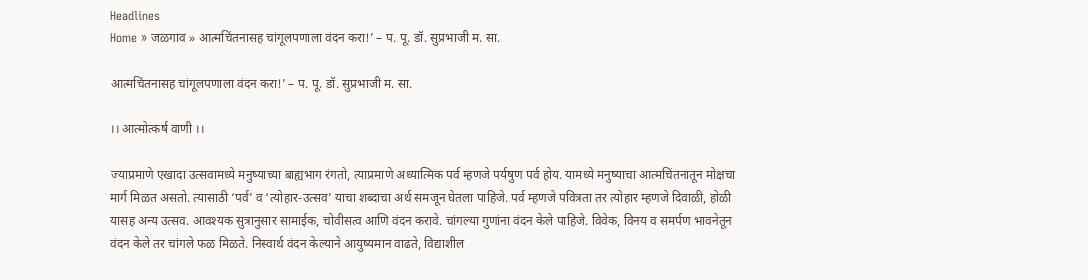Headlines
Home » जळगाव » आत्मचिंतनासह चांगूलपणाला वंदन करा!’ – प. पू. डॉ. सुप्रभाजी म. सा.

आत्मचिंतनासह चांगूलपणाला वंदन करा!’ – प. पू. डॉ. सुप्रभाजी म. सा.

।। आत्मोत्कर्ष वाणी ।।

ज्याप्रमाणे एखादा उत्सवामध्ये मनुष्याच्या बाह्यभाग रंगतो, त्याप्रमाणे अध्यात्मिक पर्व म्हणजे पर्यषुण पर्व होय. यामध्ये मनुष्याचा आत्मचिंतनातून मोक्षचा मार्ग मिळत असतो. त्यासाठी ‘पर्व’ व ‘त्योहार-उत्सव’ याचा शब्दाचा अर्थ समजून घेतला पाहिजे. पर्व म्हणजे पवित्रता तर त्योहार म्हणजे दिवाळी, होळी यासह अन्य उत्सव. आवश्यक सुत्रानुसार सामाईक, चोवीसत्व आणि वंदन करावे. चांगल्या गुणांना वंदन केले पाहिजे. विवेक, विनय व समर्पण भावनेतून वंदन केले तर चांगले फळ मिळते. निस्वार्थ वंदन केल्याने आयुष्यमान वाढते, विद्याशील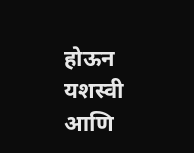होऊन यशस्वी आणि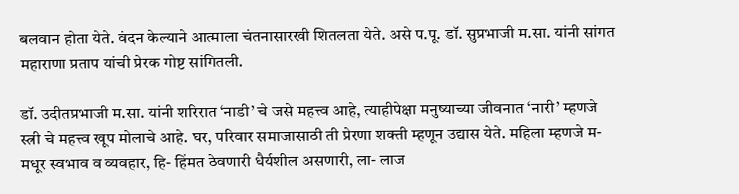बलवान होता येते. वंदन केल्याने आत्माला चंतनासारखी शितलता येते. असे प.पू. डॉ. सुप्रभाजी म.सा. यांनी सांगत महाराणा प्रताप यांची प्रेरक गोष्ट सांगितली.

डॉ. उदीतप्रभाजी म.सा. यांनी शरिरात ‘नाडी’ चे जसे महत्त्व आहे, त्याहीपेक्षा मनुष्याच्या जीवनात ‘नारी’ म्हणजे स्त्री चे महत्त्व खूप मोलाचे आहे. घर, परिवार समाजासाठी ती प्रेरणा शक्ती म्हणून उद्यास येते. महिला म्हणजे म- मधूर स्वभाव व व्यवहार, हि- हिंमत ठेवणारी धैर्यशील असणारी, ला- लाज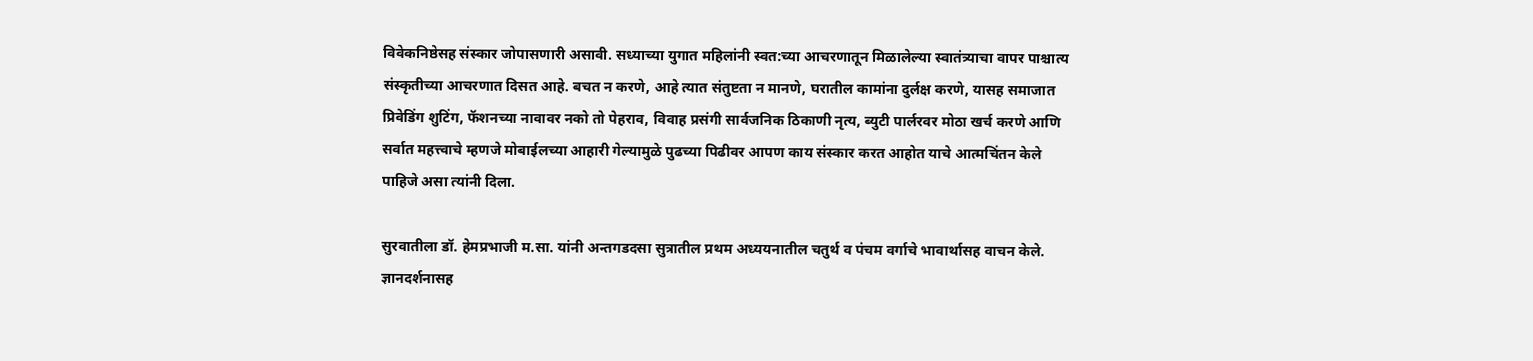विवेकनिष्ठेसह संस्कार जोपासणारी असावी. सध्याच्या युगात महिलांनी स्वत:च्या आचरणातून मिळालेल्या स्वातंत्र्याचा वापर पाश्चात्य संस्कृतीच्या आचरणात दिसत आहे. बचत न करणे, आहे त्यात संतुष्टता न मानणे, घरातील कामांना दुर्लक्ष करणे, यासह समाजात प्रिवेडिंग शुटिंग, फॅशनच्या नावावर नको तो पेहराव, विवाह प्रसंगी सार्वजनिक ठिकाणी नृत्य, ब्युटी पार्लरवर मोठा खर्च करणे आणि सर्वात महत्त्वाचे म्हणजे मोबाईलच्या आहारी गेल्यामुळे पुढच्या पिढीवर आपण काय संस्कार करत आहोत याचे आत्मचिंतन केले पाहिजे असा त्यांनी दिला.

सुरवातीला डॉ. हेमप्रभाजी म.सा. यांनी अन्तगडदसा सुत्रातील प्रथम अध्ययनातील चतुर्थ व पंचम वर्गाचे भावार्थासह वाचन केले. ज्ञानदर्शनासह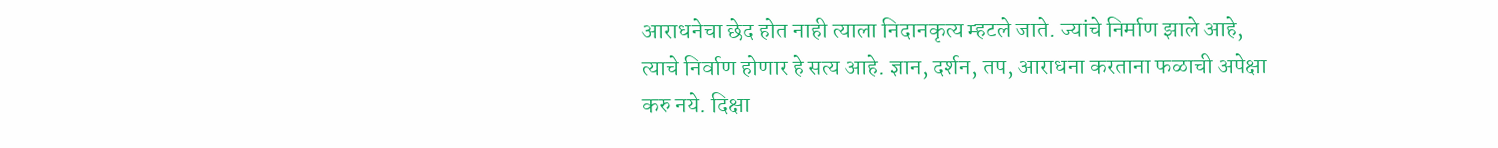आराधनेचा छेद होत नाही त्याला निदानकृत्य म्हटले जाते. ज्यांचे निर्माण झाले आहे, त्याचे निर्वाण होणार हे सत्य आहे. ज्ञान, दर्शन, तप, आराधना करताना फळाची अपेक्षा करु नये. दिक्षा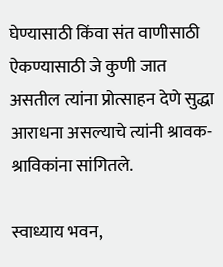घेण्यासाठी किंवा संत वाणीसाठी ऐकण्यासाठी जे कुणी जात असतील त्यांना प्रोत्साहन देणे सुद्धा आराधना असल्याचे त्यांनी श्रावक-श्राविकांना सांगितले.

स्वाध्याय भवन,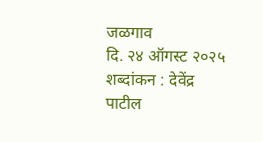जळगाव
दि. २४ ऑगस्ट २०२५
शब्दांकन : देवेंद्र पाटील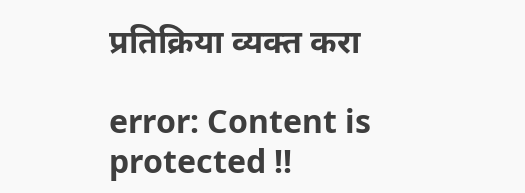प्रतिक्रिया व्यक्त करा

error: Content is protected !!